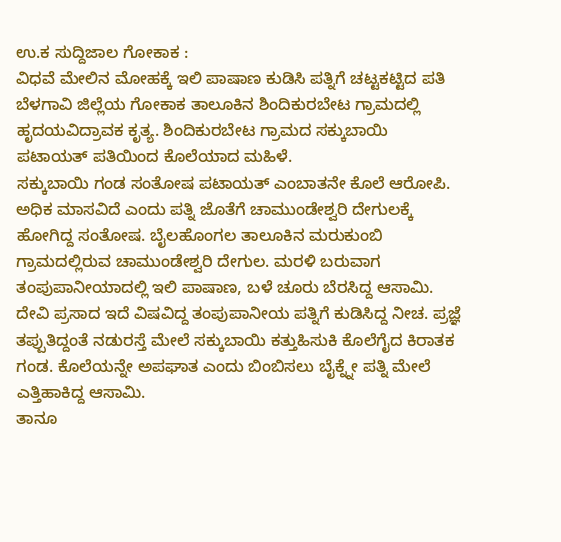ಉ.ಕ ಸುದ್ದಿಜಾಲ ಗೋಕಾಕ :
ವಿಧವೆ ಮೇಲಿನ ಮೋಹಕ್ಕೆ ಇಲಿ ಪಾಷಾಣ ಕುಡಿಸಿ ಪತ್ನಿಗೆ ಚಟ್ಟಕಟ್ಟಿದ ಪತಿ ಬೆಳಗಾವಿ ಜಿಲ್ಲೆಯ ಗೋಕಾಕ ತಾಲೂಕಿನ ಶಿಂದಿಕುರಬೇಟ ಗ್ರಾಮದಲ್ಲಿ ಹೃದಯವಿದ್ರಾವಕ ಕೃತ್ಯ. ಶಿಂದಿಕುರಬೇಟ ಗ್ರಾಮದ ಸಕ್ಕುಬಾಯಿ ಪಟಾಯತ್ ಪತಿಯಿಂದ ಕೊಲೆಯಾದ ಮಹಿಳೆ.
ಸಕ್ಕುಬಾಯಿ ಗಂಡ ಸಂತೋಷ ಪಟಾಯತ್ ಎಂಬಾತನೇ ಕೊಲೆ ಆರೋಪಿ. ಅಧಿಕ ಮಾಸವಿದೆ ಎಂದು ಪತ್ನಿ ಜೊತೆಗೆ ಚಾಮುಂಡೇಶ್ವರಿ ದೇಗುಲಕ್ಕೆ ಹೋಗಿದ್ದ ಸಂತೋಷ. ಬೈಲಹೊಂಗಲ ತಾಲೂಕಿನ ಮರುಕುಂಬಿ ಗ್ರಾಮದಲ್ಲಿರುವ ಚಾಮುಂಡೇಶ್ವರಿ ದೇಗುಲ. ಮರಳಿ ಬರುವಾಗ ತಂಪುಪಾನೀಯಾದಲ್ಲಿ ಇಲಿ ಪಾಷಾಣ, ಬಳೆ ಚೂರು ಬೆರಸಿದ್ದ ಆಸಾಮಿ.
ದೇವಿ ಪ್ರಸಾದ ಇದೆ ವಿಷವಿದ್ದ ತಂಪುಪಾನೀಯ ಪತ್ನಿಗೆ ಕುಡಿಸಿದ್ದ ನೀಚ. ಪ್ರಜ್ಞೆ ತಪ್ಪುತಿದ್ದಂತೆ ನಡುರಸ್ತೆ ಮೇಲೆ ಸಕ್ಕುಬಾಯಿ ಕತ್ತುಹಿಸುಕಿ ಕೊಲೆಗೈದ ಕಿರಾತಕ ಗಂಡ. ಕೊಲೆಯನ್ನೇ ಅಪಘಾತ ಎಂದು ಬಿಂಬಿಸಲು ಬೈಕ್ನ್ನೇ ಪತ್ನಿ ಮೇಲೆ ಎತ್ತಿಹಾಕಿದ್ದ ಆಸಾಮಿ.
ತಾನೂ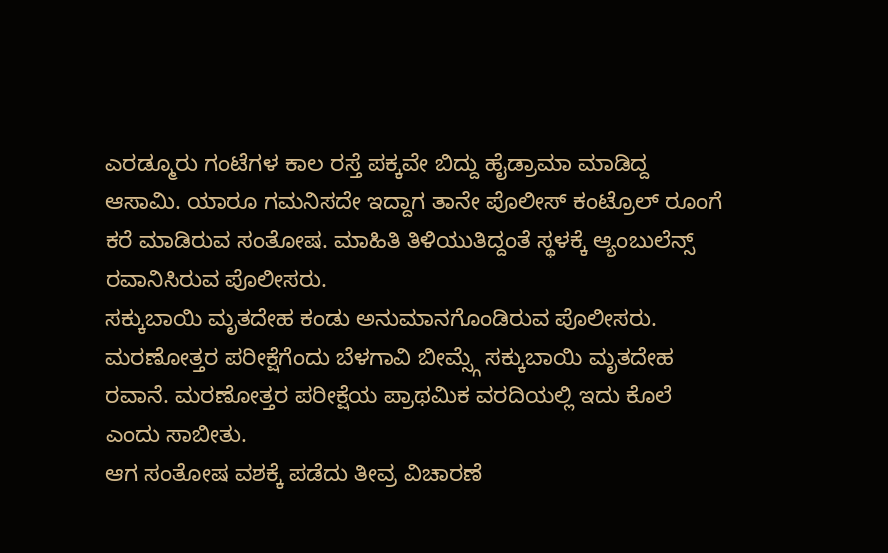ಎರಡ್ಮೂರು ಗಂಟೆಗಳ ಕಾಲ ರಸ್ತೆ ಪಕ್ಕವೇ ಬಿದ್ದು ಹೈಡ್ರಾಮಾ ಮಾಡಿದ್ದ ಆಸಾಮಿ. ಯಾರೂ ಗಮನಿಸದೇ ಇದ್ದಾಗ ತಾನೇ ಪೊಲೀಸ್ ಕಂಟ್ರೊಲ್ ರೂಂಗೆ ಕರೆ ಮಾಡಿರುವ ಸಂತೋಷ. ಮಾಹಿತಿ ತಿಳಿಯುತಿದ್ದಂತೆ ಸ್ಥಳಕ್ಕೆ ಆ್ಯಂಬುಲೆನ್ಸ್ ರವಾನಿಸಿರುವ ಪೊಲೀಸರು.
ಸಕ್ಕುಬಾಯಿ ಮೃತದೇಹ ಕಂಡು ಅನುಮಾನಗೊಂಡಿರುವ ಪೊಲೀಸರು. ಮರಣೋತ್ತರ ಪರೀಕ್ಷೆಗೆಂದು ಬೆಳಗಾವಿ ಬೀಮ್ಸ್ಗೆ ಸಕ್ಕುಬಾಯಿ ಮೃತದೇಹ ರವಾನೆ. ಮರಣೋತ್ತರ ಪರೀಕ್ಷೆಯ ಪ್ರಾಥಮಿಕ ವರದಿಯಲ್ಲಿ ಇದು ಕೊಲೆ ಎಂದು ಸಾಬೀತು.
ಆಗ ಸಂತೋಷ ವಶಕ್ಕೆ ಪಡೆದು ತೀವ್ರ ವಿಚಾರಣೆ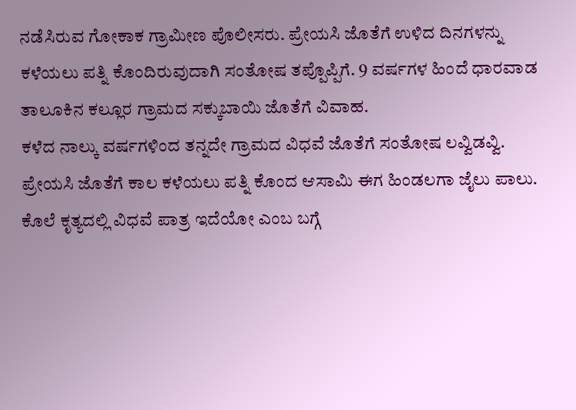ನಡೆಸಿರುವ ಗೋಕಾಕ ಗ್ರಾಮೀಣ ಪೊಲೀಸರು. ಪ್ರೇಯಸಿ ಜೊತೆಗೆ ಉಳಿದ ದಿನಗಳನ್ನು ಕಳೆಯಲು ಪತ್ನಿ ಕೊಂದಿರುವುದಾಗಿ ಸಂತೋಷ ತಪ್ಪೊಪ್ಪಿಗೆ. 9 ವರ್ಷಗಳ ಹಿಂದೆ ಧಾರವಾಡ ತಾಲೂಕಿನ ಕಲ್ಲೂರ ಗ್ರಾಮದ ಸಕ್ಕುಬಾಯಿ ಜೊತೆಗೆ ವಿವಾಹ.
ಕಳೆದ ನಾಲ್ಕು ವರ್ಷಗಳಿಂದ ತನ್ನದೇ ಗ್ರಾಮದ ವಿಧವೆ ಜೊತೆಗೆ ಸಂತೋಷ ಲವ್ವಿಡವ್ವಿ. ಪ್ರೇಯಸಿ ಜೊತೆಗೆ ಕಾಲ ಕಳೆಯಲು ಪತ್ನಿ ಕೊಂದ ಆಸಾಮಿ ಈಗ ಹಿಂಡಲಗಾ ಜೈಲು ಪಾಲು. ಕೊಲೆ ಕೃತ್ಯದಲ್ಲಿ ವಿಧವೆ ಪಾತ್ರ ಇದೆಯೋ ಎಂಬ ಬಗ್ಗೆ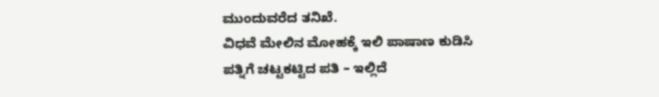ಮುಂದುವರೆದ ತನಿಖೆ.
ವಿಧವೆ ಮೇಲಿನ ಮೋಹಕ್ಕೆ ಇಲಿ ಪಾಷಾಣ ಕುಡಿಸಿ ಪತ್ನಿಗೆ ಚಟ್ಟಕಟ್ಟಿದ ಪತಿ – ಇಲ್ಲಿದೆ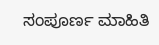ಸಂಪೂರ್ಣ ಮಾಹಿತಿ